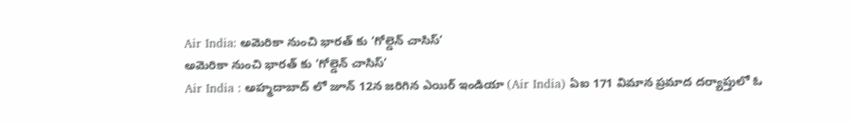Air India: అమెరికా నుంచి భారత్ కు ‘గోల్డెన్ చాసిస్’
అమెరికా నుంచి భారత్ కు ‘గోల్డెన్ చాసిస్’
Air India : అహ్మదాబాద్ లో జూన్ 12న జరిగిన ఎయిర్ ఇండియా (Air India) ఏఐ 171 విమాన ప్రమాద దర్యాప్తులో ఓ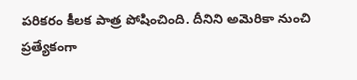పరికరం కీలక పాత్ర పోషించింది. దీనిని అమెరికా నుంచి ప్రత్యేకంగా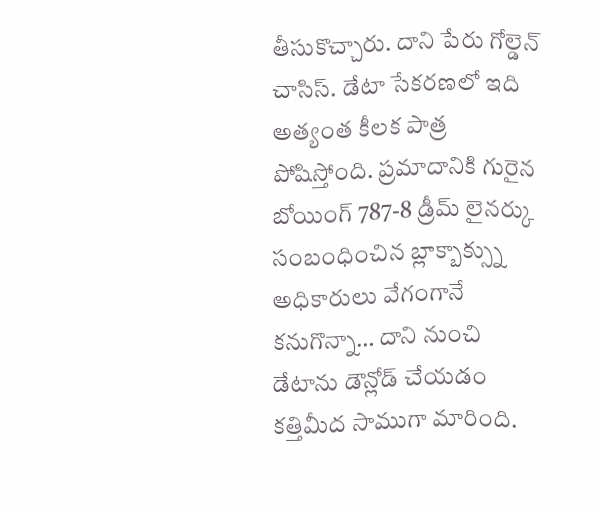తీసుకొచ్చారు. దాని పేరు గోల్డెన్ చాసిస్. డేటా సేకరణలో ఇది అత్యంత కీలక పాత్ర పోషిస్తోంది. ప్రమాదానికి గురైన బోయింగ్ 787-8 డ్రీమ్ లైనర్కు సంబంధించిన బ్లాక్బాక్స్ను అధికారులు వేగంగానే కనుగొన్నా… దాని నుంచి డేటాను డౌన్లోడ్ చేయడం కత్తిమీద సాముగా మారింది.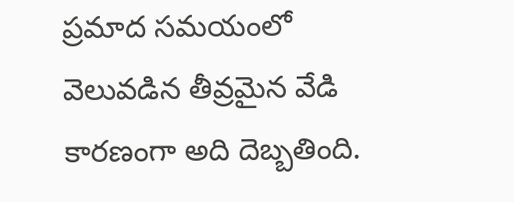ప్రమాద సమయంలో వెలువడిన తీవ్రమైన వేడి కారణంగా అది దెబ్బతింది.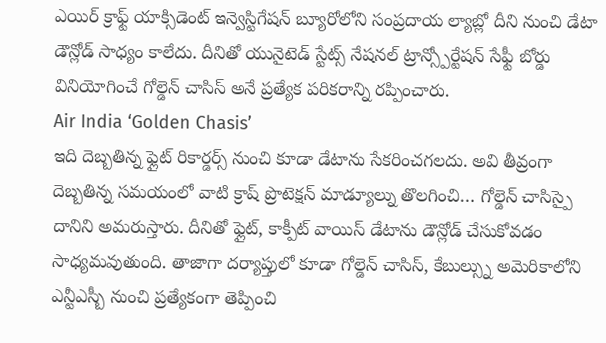ఎయిర్ క్రాఫ్ట్ యాక్సిడెంట్ ఇన్వెస్టిగేషన్ బ్యూరోలోని సంప్రదాయ ల్యాబ్లో దీని నుంచి డేటా డౌన్లోడ్ సాధ్యం కాలేదు. దీనితో యునైటెడ్ స్టేట్స్ నేషనల్ ట్రాన్స్పోర్టేషన్ సేఫ్టీ బోర్డు వినియోగించే గోల్డెన్ చాసిస్ అనే ప్రత్యేక పరికరాన్ని రప్పించారు.
Air India ‘Golden Chasis’
ఇది దెబ్బతిన్న ఫ్లైట్ రికార్డర్స్ నుంచి కూడా డేటాను సేకరించగలదు. అవి తీవ్రంగా దెబ్బతిన్న సమయంలో వాటి క్రాష్ ప్రొటెక్షన్ మాడ్యూల్ను తొలగించి… గోల్డెన్ చాసిస్పై దానిని అమరుస్తారు. దీనితో ఫ్లైట్, కాక్పీట్ వాయిస్ డేటాను డౌన్లోడ్ చేసుకోవడం సాధ్యమవుతుంది. తాజాగా దర్యాప్తులో కూడా గోల్డెన్ చాసిస్, కేబుల్స్ను అమెరికాలోని ఎన్టీఎస్బీ నుంచి ప్రత్యేకంగా తెప్పించి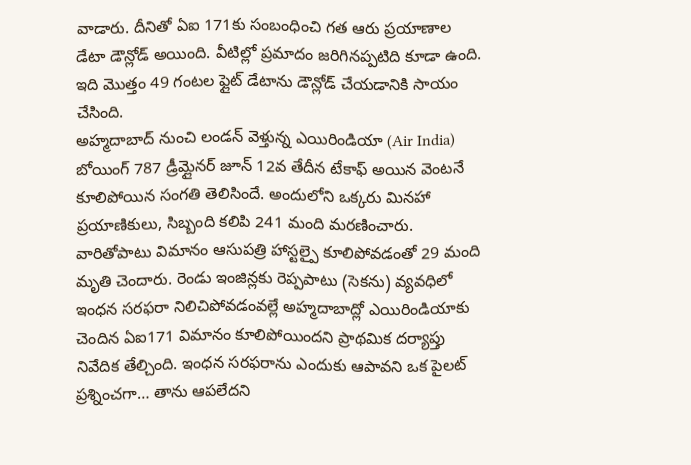వాడారు. దీనితో ఏఐ 171కు సంబంధించి గత ఆరు ప్రయాణాల డేటా డౌన్లోడ్ అయింది. వీటిల్లో ప్రమాదం జరిగినప్పటిది కూడా ఉంది. ఇది మొత్తం 49 గంటల ఫ్లైట్ డేటాను డౌన్లోడ్ చేయడానికి సాయం చేసింది.
అహ్మదాబాద్ నుంచి లండన్ వెళ్తున్న ఎయిరిండియా (Air India) బోయింగ్ 787 డ్రీమ్లైనర్ జూన్ 12వ తేదీన టేకాఫ్ అయిన వెంటనే కూలిపోయిన సంగతి తెలిసిందే. అందులోని ఒక్కరు మినహా ప్రయాణికులు, సిబ్బంది కలిపి 241 మంది మరణించారు. వారితోపాటు విమానం ఆసుపత్రి హాస్టల్పై కూలిపోవడంతో 29 మంది మృతి చెందారు. రెండు ఇంజిన్లకు రెప్పపాటు (సెకను) వ్యవధిలో ఇంధన సరఫరా నిలిచిపోవడంవల్లే అహ్మదాబాద్లో ఎయిరిండియాకు చెందిన ఏఐ171 విమానం కూలిపోయిందని ప్రాథమిక దర్యాప్తు నివేదిక తేల్చింది. ఇంధన సరఫరాను ఎందుకు ఆపావని ఒక పైలట్ ప్రశ్నించగా… తాను ఆపలేదని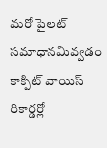మరో పైలట్ సమాధానమివ్వడం కాక్పిట్ వాయిస్ రికార్డర్లో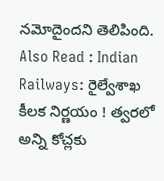నమోదైందని తెలిపింది.
Also Read : Indian Railways: రైల్వేశాఖ కీలక నిర్ణయం ! త్వరలో అన్ని కోచ్లకు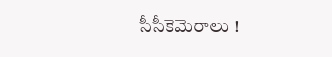సీసీకెమెరాలు !